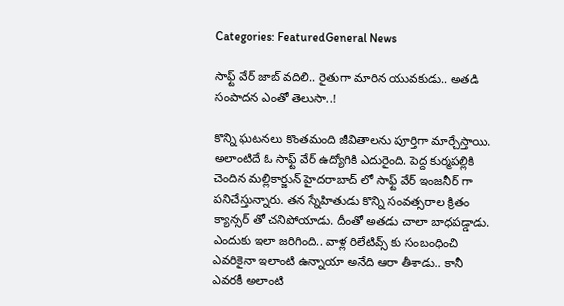Categories: FeaturedGeneral News

సాఫ్ట్ వేర్ జాబ్ వదిలి.. రైతుగా మారిన యువకుడు.. అతడి సంపాదన ఎంతో తెలుసా..!

కొన్ని ఘటనలు కొంతమంది జీవితాలను పూర్తిగా మార్చేస్తాయి. అలాంటిదే ఓ సాఫ్ట్ వేర్ ఉద్యోగికి ఎదురైంది. పెద్ద కుర్మపల్లికి చెందిన మల్లికార్జున్ హైదరాబాద్ లో సాఫ్ట్ వేర్ ఇంజనీర్ గా పనిచేస్తున్నారు. తన స్నేహితుడు కొన్ని సంవత్సరాల క్రితం క్యాన్సర్ తో చనిపోయాడు. దీంతో అతడు చాలా బాధపడ్డాడు. ఎందుకు ఇలా జరిగింది.. వాళ్ల రిలేటివ్స్ కు సంబంధించి ఎవరికైనా ఇలాంటి ఉన్నాయా అనేది ఆరా తీశాడు.. కానీ ఎవరకీ అలాంటి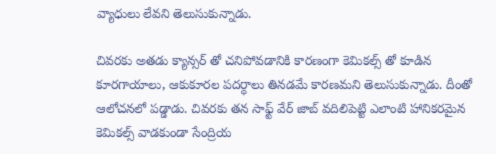వ్యాధులు లేవని తెలుసుకున్నాడు.

చివరకు అతడు క్యాన్సర్ తో చనిపోవడానికి కారణంగా కెమికల్స్ తో కూడిన కూరగాయాలు, ఆకుకూరల పదర్ధాలు తినడమే కారణమని తెలుసుకున్నాడు. దీంతో ఆలోచనలో పడ్డాడు. చివరకు తన సాఫ్ట్ వేర్ జాబ్ వదిలిపెట్టి ఎలాంటి హానికరమైన కెమికల్స్ వాడకుండా సేంద్రియ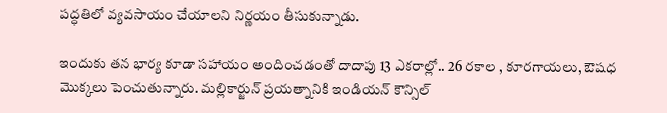పద్ధతిలో వ్యవసాయం చేయాలని నిర్ణయం తీసుకున్నాడు.

ఇందుకు తన భార్య కూడా సహాయం అందించడంతో దాదాపు 13 ఎకరాల్లో.. 26 రకాల , కూరగాయలు, ఔషధ మొక్కలు పెంచుతున్నారు. మల్లికార్జున్ ప్రయత్నానికి ఇండియన్ కౌన్సిల్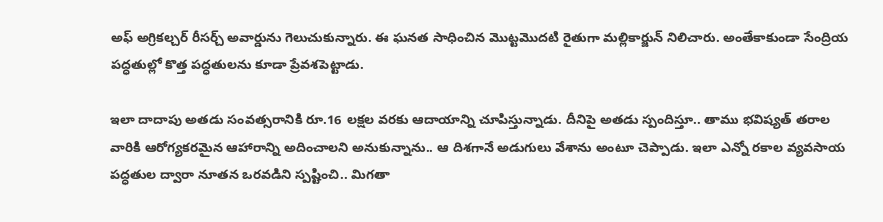అఫ్ అగ్రికల్చర్ రీసర్చ్ అవార్డును గెలుచుకున్నారు. ఈ ఘనత సాధించిన మొట్టమొదటి రైతుగా మల్లికార్జున్ నిలిచారు. అంతేకాకుండా సేంద్రియ పద్ధతుల్లో కొత్త పద్ధతులను కూడా ప్రేవశపెట్టాడు.

ఇలా దాదాపు అతడు సంవత్సరానికి రూ.16 లక్షల వరకు ఆదాయాన్ని చూపిస్తున్నాడు. దీనిపై అతడు స్పందిస్తూ.. తాము భవిష్యత్ తరాల వారికి ఆరోగ్యకరమైన ఆహారాన్ని అదించాలని అనుకున్నాను.. ఆ దిశగానే అడుగులు వేశాను అంటూ చెప్పాడు. ఇలా ఎన్నో రకాల వ్యవసాయ పద్ధతుల ద్వారా నూతన ఒరవడిని స్పష్టించి.. మిగతా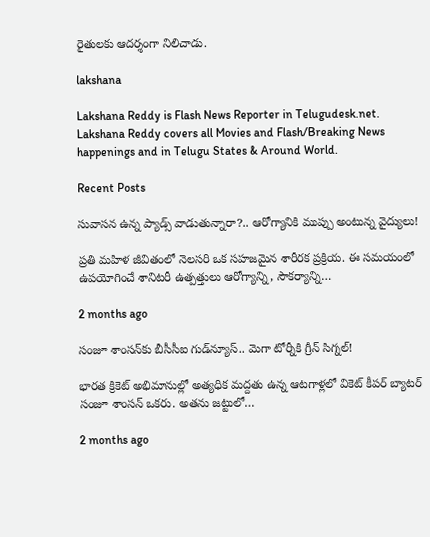రైతులకు ఆదర్శంగా నిలిచాడు.

lakshana

Lakshana Reddy is Flash News Reporter in Telugudesk.net. Lakshana Reddy covers all Movies and Flash/Breaking News happenings and in Telugu States & Around World.

Recent Posts

సువాసన ఉన్న ప్యాడ్స్ వాడుతున్నారా?.. ఆరోగ్యానికి ముప్పు అంటున్న వైద్యులు!

ప్రతి మహిళ జీవితంలో నెలసరి ఒక సహజమైన శారీరక ప్రక్రియ. ఈ సమయంలో ఉపయోగించే శానిటరీ ఉత్పత్తులు ఆరోగ్యాన్ని, సౌకర్యాన్ని…

2 months ago

సంజూ శాంసన్‌కు బీసీసీఐ గుడ్‌న్యూస్.. మెగా టోర్నీకి గ్రీన్ సిగ్నల్!

భారత క్రికెట్ అభిమానుల్లో అత్యధిక మద్దతు ఉన్న ఆటగాళ్లలో వికెట్ కీపర్ బ్యాటర్ సంజూ శాంసన్ ఒకరు. అతను జట్టులో…

2 months ago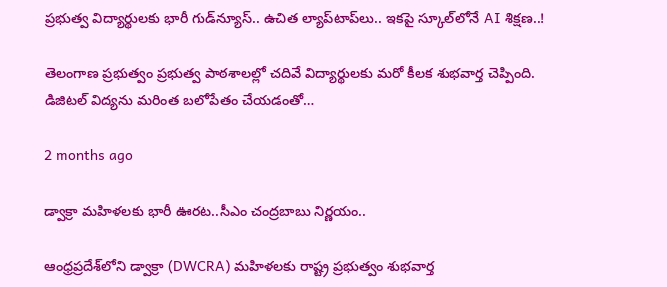ప్రభుత్వ విద్యార్థులకు భారీ గుడ్‌న్యూస్.. ఉచిత ల్యాప్‌టాప్‌లు.. ఇకపై స్కూల్‌లోనే AI శిక్షణ..!

తెలంగాణ ప్రభుత్వం ప్రభుత్వ పాఠశాలల్లో చదివే విద్యార్థులకు మరో కీలక శుభవార్త చెప్పింది. డిజిటల్ విద్యను మరింత బలోపేతం చేయడంతో…

2 months ago

డ్వాక్రా మహిళలకు భారీ ఊరట..సీఎం చంద్రబాబు నిర్ణయం..

ఆంధ్రప్రదేశ్‌లోని డ్వాక్రా (DWCRA) మహిళలకు రాష్ట్ర ప్రభుత్వం శుభవార్త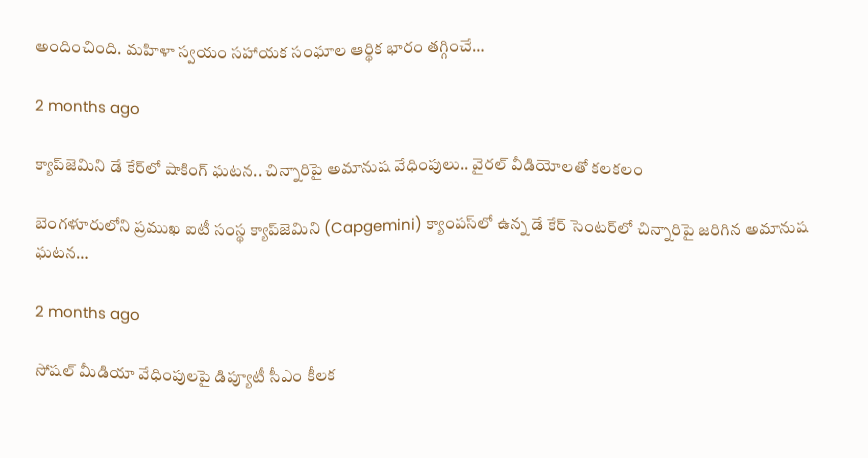అందించింది. మహిళా స్వయం సహాయక సంఘాల ఆర్థిక భారం తగ్గించే…

2 months ago

క్యాప్‌జెమిని డే కేర్‌లో షాకింగ్ ఘటన.. చిన్నారిపై అమానుష వేధింపులు.. వైరల్ వీడియోలతో కలకలం

బెంగళూరులోని ప్రముఖ ఐటీ సంస్థ క్యాప్‌జెమిని (Capgemini) క్యాంపస్‌లో ఉన్న డే కేర్ సెంటర్‌లో చిన్నారిపై జరిగిన అమానుష ఘటన…

2 months ago

సోషల్ మీడియా వేధింపులపై డిప్యూటీ సీఎం కీలక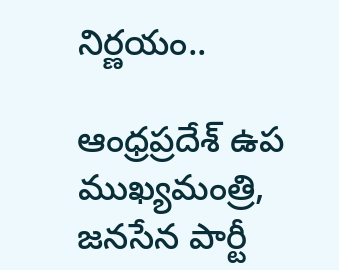నిర్ణయం..

ఆంధ్రప్రదేశ్ ఉప ముఖ్యమంత్రి, జనసేన పార్టీ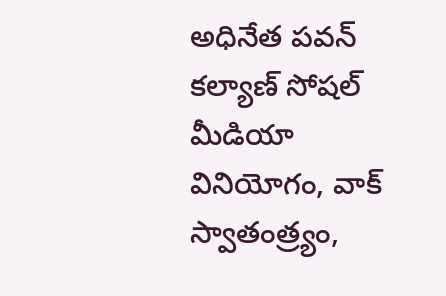అధినేత పవన్ కల్యాణ్ సోషల్ మీడియా వినియోగం, వాక్ స్వాతంత్ర్యం,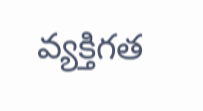వ్యక్తిగత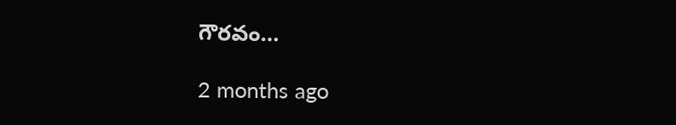గౌరవం…

2 months ago